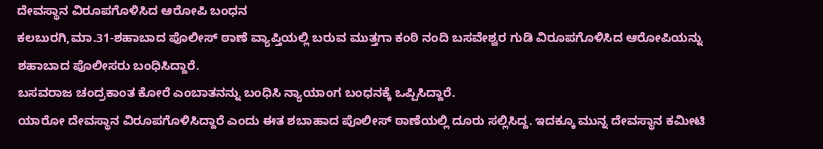ದೇವಸ್ಥಾನ ವಿರೂಪಗೊಳಿಸಿದ ಆರೋಪಿ ಬಂಧನ
ಕಲಬುರಗಿ,ಮಾ.31-ಶಹಾಬಾದ ಪೊಲೀಸ್ ಠಾಣೆ ವ್ಯಾಪ್ತಿಯಲ್ಲಿ ಬರುವ ಮುತ್ತಗಾ ಕಂಠಿ ನಂದಿ ಬಸವೇಶ್ವರ ಗುಡಿ ವಿರೂಪಗೊಳಿಸಿದ ಆರೋಪಿಯನ್ನು ಶಹಾಬಾದ ಪೊಲೀಸರು ಬಂಧಿಸಿದ್ದಾರೆ.
ಬಸವರಾಜ ಚಂದ್ರಕಾಂತ ಕೋರೆ ಎಂಬಾತನನ್ನು ಬಂಧಿಸಿ ನ್ಯಾಯಾಂಗ ಬಂಧನಕ್ಕೆ ಒಪ್ಪಿಸಿದ್ದಾರೆ.
ಯಾರೋ ದೇವಸ್ಥಾನ ವಿರೂಪಗೊಳಿಸಿದ್ದಾರೆ ಎಂದು ಈತ ಶಬಾಹಾದ ಪೊಲೀಸ್ ಠಾಣೆಯಲ್ಲಿ ದೂರು ಸಲ್ಲಿಸಿದ್ದ. ಇದಕ್ಕೂ ಮುನ್ನ ದೇವಸ್ಥಾನ ಕಮೀಟಿ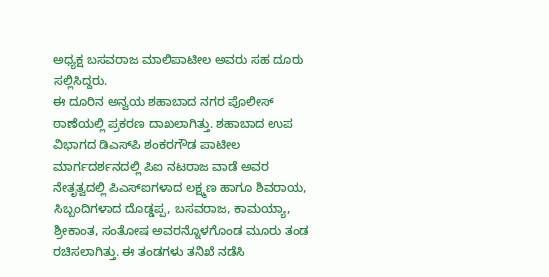ಅಧ್ಯಕ್ಷ ಬಸವರಾಜ ಮಾಲಿಪಾಟೀಲ ಅವರು ಸಹ ದೂರು ಸಲ್ಲಿಸಿದ್ದರು.
ಈ ದೂರಿನ ಅನ್ವಯ ಶಹಾಬಾದ ನಗರ ಪೊಲೀಸ್ ಠಾಣೆಯಲ್ಲಿ ಪ್ರಕರಣ ದಾಖಲಾಗಿತ್ತು. ಶಹಾಬಾದ ಉಪ ವಿಭಾಗದ ಡಿಎಸ್‍ಪಿ ಶಂಕರಗೌಡ ಪಾಟೀಲ ಮಾರ್ಗದರ್ಶನದಲ್ಲಿ ಪಿಐ ನಟರಾಜ ವಾಡೆ ಅವರ ನೇತೃತ್ವದಲ್ಲಿ ಪಿಎಸ್‍ಐಗಳಾದ ಲಕ್ಷ್ಮಣ ಹಾಗೂ ಶಿವರಾಯ, ಸಿಬ್ಬಂದಿಗಳಾದ ದೊಡ್ಡಪ್ಪ, ಬಸವರಾಜ, ಕಾಮಯ್ಯಾ, ಶ್ರೀಕಾಂತ, ಸಂತೋಷ ಅವರನ್ನೊಳಗೊಂಡ ಮೂರು ತಂಡ ರಚಿಸಲಾಗಿತ್ತು. ಈ ತಂಡಗಳು ತನಿಖೆ ನಡೆಸಿ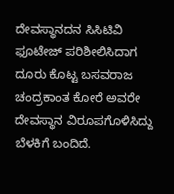ದೇವಸ್ಥಾನದನ ಸಿಸಿಟಿವಿ ಫೂಟೇಜ್ ಪರಿಶೀಲಿಸಿದಾಗ ದೂರು ಕೊಟ್ಟ ಬಸವರಾಜ ಚಂದ್ರಕಾಂತ ಕೋರೆ ಅವರೇ ದೇವಸ್ಥಾನ ವಿರೂಪಗೊಳಿಸಿದ್ದು ಬೆಳಕಿಗೆ ಬಂದಿದೆ.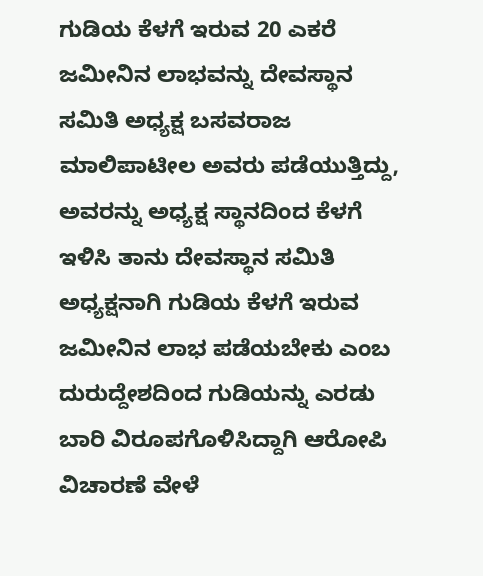ಗುಡಿಯ ಕೆಳಗೆ ಇರುವ 20 ಎಕರೆ ಜಮೀನಿನ ಲಾಭವನ್ನು ದೇವಸ್ಥಾನ ಸಮಿತಿ ಅಧ್ಯಕ್ಷ ಬಸವರಾಜ ಮಾಲಿಪಾಟೀಲ ಅವರು ಪಡೆಯುತ್ತಿದ್ದು, ಅವರನ್ನು ಅಧ್ಯಕ್ಷ ಸ್ಥಾನದಿಂದ ಕೆಳಗೆ ಇಳಿಸಿ ತಾನು ದೇವಸ್ಥಾನ ಸಮಿತಿ ಅಧ್ಯಕ್ಷನಾಗಿ ಗುಡಿಯ ಕೆಳಗೆ ಇರುವ ಜಮೀನಿನ ಲಾಭ ಪಡೆಯಬೇಕು ಎಂಬ ದುರುದ್ದೇಶದಿಂದ ಗುಡಿಯನ್ನು ಎರಡು ಬಾರಿ ವಿರೂಪಗೊಳಿಸಿದ್ದಾಗಿ ಆರೋಪಿ ವಿಚಾರಣೆ ವೇಳೆ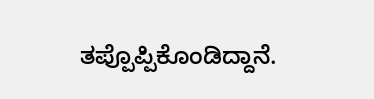ತಪ್ಪೊಪ್ಪಿಕೊಂಡಿದ್ದಾನೆ.